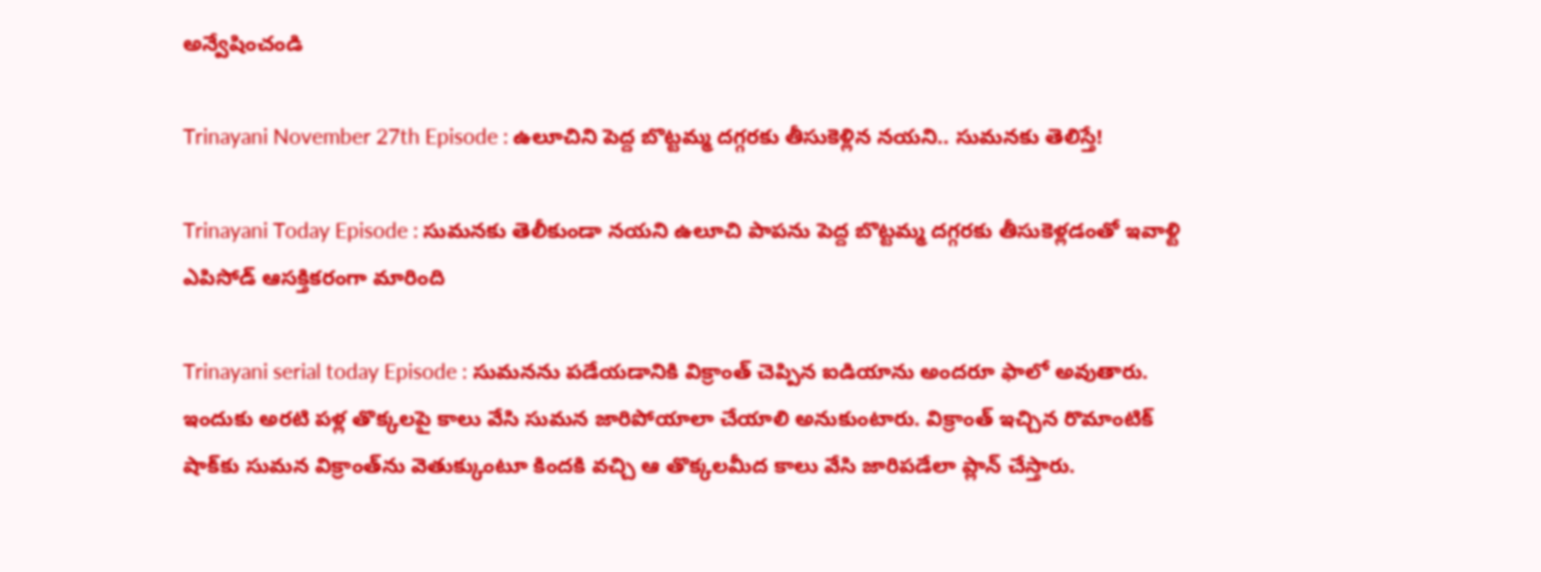అన్వేషించండి

Trinayani November 27th Episode : ఉలూచిని పెద్ద బొట్టమ్మ దగ్గరకు తీసుకెళ్లిన నయని.. సుమనకు తెలిస్తే!

Trinayani Today Episode : సుమనకు తెలీకుండా నయని ఉలూచి పాపను పెద్ద బొట్టమ్మ దగ్గరకు తీసుకెళ్లడంతో ఇవాళ్టి ఎపిసోడ్ ఆసక్తికరంగా మారింది

Trinayani serial today Episode : సుమనను పడేయడానికి విక్రాంత్ చెప్పిన ఐడియాను అందరూ ఫాలో అవుతారు. ఇందుకు అరటి పళ్ల తొక్కలపై కాలు వేసి సుమన జారిపోయాలా చేయాలి అనుకుంటారు. విక్రాంత్ ఇచ్చిన రొమాంటిక్ షాక్‌కు సుమన విక్రాంత్‌ను వెతుక్కుంటూ కిందకి వచ్చి ఆ తొక్కలమీద కాలు వేసి జారిపడేలా ప్లాన్ చేస్తారు.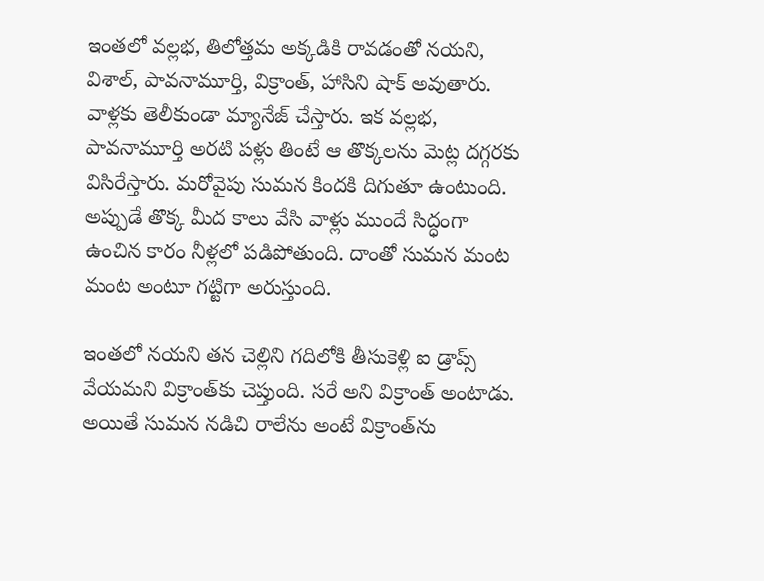ఇంతలో వల్లభ, తిలోత్తమ అక్కడికి రావడంతో నయని, విశాల్, పావనామూర్తి, విక్రాంత్, హాసిని షాక్ అవుతారు. వాళ్లకు తెలీకుండా మ్యానేజ్ చేస్తారు. ఇక వల్లభ, పావనామూర్తి అరటి పళ్లు తింటే ఆ తొక్కలను మెట్ల దగ్గరకు విసిరేస్తారు. మరోవైపు సుమన కిందకి దిగుతూ ఉంటుంది. అప్పుడే తొక్క మీద కాలు వేసి వాళ్లు ముందే సిద్ధంగా ఉంచిన కారం నీళ్లలో పడిపోతుంది. దాంతో సుమన మంట మంట అంటూ గట్టిగా అరుస్తుంది.

ఇంతలో నయని తన చెల్లిని గదిలోకి తీసుకెళ్లి ఐ డ్రాప్స్ వేయమని విక్రాంత్‌కు చెప్తుంది. సరే అని విక్రాంత్ అంటాడు. అయితే సుమన నడిచి రాలేను అంటే విక్రాంత్‌ను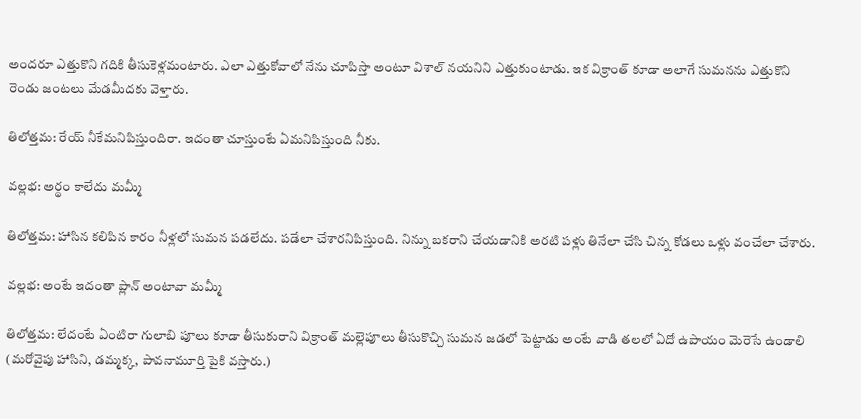అందరూ ఎత్తుకొని గదికి తీసుకెళ్లమంటారు. ఎలా ఎత్తుకోవాలో నేను చూపిస్తా అంటూ విశాల్ నయనిని ఎత్తుకుంటాడు. ఇక విక్రాంత్ కూడా అలాగే సుమనను ఎత్తుకొని రెండు జంటలు మేడమీదకు వెళ్తారు.

తిలోత్తమ: రేయ్ నీకేమనిపిస్తుందిరా. ఇదంతా చూస్తుంటే ఏమనిపిస్తుంది నీకు.

వల్లభ: అర్థం కాలేదు మమ్మీ

తిలోత్తమ: హాసిన కలిపిన కారం నీళ్లలో సుమన పడలేదు. పడేలా చేశారనిపిస్తుంది. నిన్ను బకరాని చేయడానికి అరటి పళ్లు తినేలా చేసి చిన్న కోడలు ఒళ్లు వంచేలా చేశారు.

వల్లభ: అంటే ఇదంతా ప్లాన్ అంటావా మమ్మీ

తిలోత్తమ: లేదంటే ఏంటిరా గులాబి పూలు కూడా తీసుకురాని విక్రాంత్ మల్లెపూలు తీసుకొచ్చి సుమన జడలో పెట్టాడు అంటే వాడి తలలో ఏదో ఉపాయం మెరెసే ఉండాలి (మరోవైపు హాసిని, డమ్మక్క, పావనామూర్తి పైకి వస్తారు.)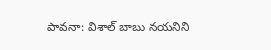పావనా: విశాల్ బాబు నయనిని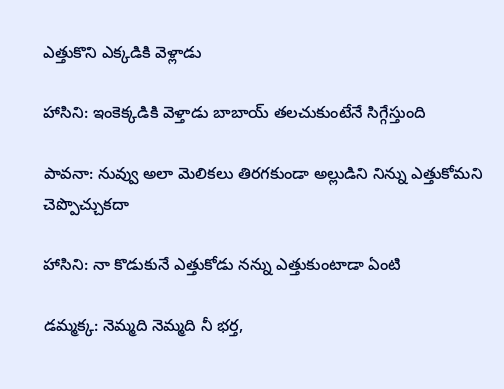ఎత్తుకొని ఎక్కడికి వెళ్లాడు

హాసిని: ఇంకెక్కడికి వెళ్తాడు బాబాయ్ తలచుకుంటేనే సిగ్గేస్తుంది

పావనా: నువ్వు అలా మెలికలు తిరగకుండా అల్లుడిని నిన్ను ఎత్తుకోమని చెప్పొచ్చుకదా

హాసిని: నా కొడుకునే ఎత్తుకోడు నన్ను ఎత్తుకుంటాడా ఏంటి

డమ్మక్క: నెమ్మది నెమ్మది నీ భర్త,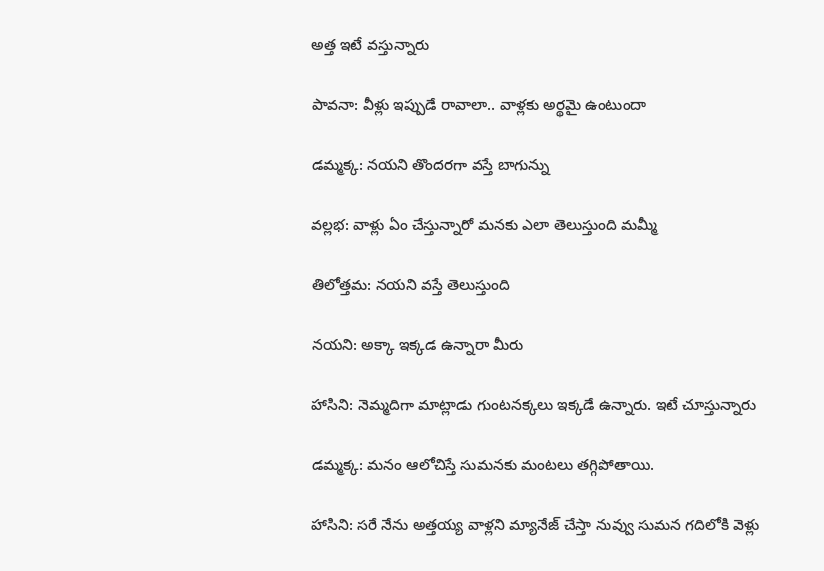అత్త ఇటే వస్తున్నారు

పావనా: వీళ్లు ఇప్పుడే రావాలా.. వాళ్లకు అర్థమై ఉంటుందా

డమ్మక్క: నయని తొందరగా వస్తే బాగున్ను

వల్లభ: వాళ్లు ఏం చేస్తున్నారో మనకు ఎలా తెలుస్తుంది మమ్మీ

తిలోత్తమ: నయని వస్తే తెలుస్తుంది

నయని: అక్కా ఇక్కడ ఉన్నారా మీరు

హాసిని: నెమ్మదిగా మాట్లాడు గుంటనక్కలు ఇక్కడే ఉన్నారు. ఇటే చూస్తున్నారు

డమ్మక్క: మనం ఆలోచిస్తే సుమనకు మంటలు తగ్గిపోతాయి.

హాసిని: సరే నేను అత్తయ్య వాళ్లని మ్యానేజ్ చేస్తా నువ్వు సుమన గదిలోకి వెళ్లు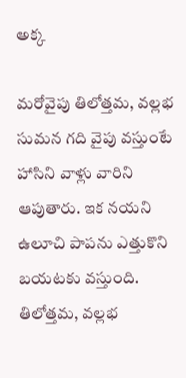అక్క

మరోవైపు తిలోత్తమ, వల్లభ సుమన గది వైపు వస్తుంటే హాసిని వాళ్లు వారిని ఆపుతారు. ఇక నయని ఉలూచి పాపను ఎత్తుకొని బయటకు వస్తుంది. తిలోత్తమ, వల్లభ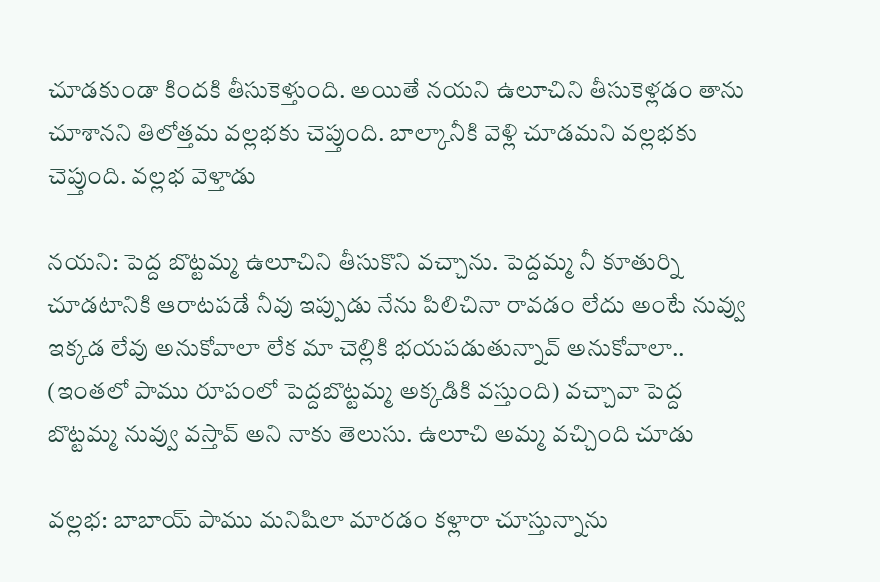చూడకుండా కిందకి తీసుకెళ్తుంది. అయితే నయని ఉలూచిని తీసుకెళ్లడం తాను చూశానని తిలోత్తమ వల్లభకు చెప్తుంది. బాల్కానీకి వెళ్లి చూడమని వల్లభకు చెప్తుంది. వల్లభ వెళ్తాడు

నయని: పెద్ద బొట్టమ్మ ఉలూచిని తీసుకొని వచ్చాను. పెద్దమ్మ నీ కూతుర్ని చూడటానికి ఆరాటపడే నీవు ఇప్పుడు నేను పిలిచినా రావడం లేదు అంటే నువ్వు ఇక్కడ లేవు అనుకోవాలా లేక మా చెల్లికి భయపడుతున్నావ్ అనుకోవాలా.. (ఇంతలో పాము రూపంలో పెద్దబొట్టమ్మ అక్కడికి వస్తుంది) వచ్చావా పెద్ద బొట్టమ్మ నువ్వు వస్తావ్ అని నాకు తెలుసు. ఉలూచి అమ్మ వచ్చింది చూడు

వల్లభ: బాబాయ్ పాము మనిషిలా మారడం కళ్లారా చూస్తున్నాను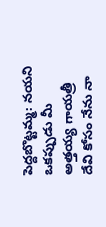పెద్దబొట్టమ్మ: నయని ఒకప్పుడు మీ అత్తయ్య గాయత్రీ దేవి కోసం నేను నా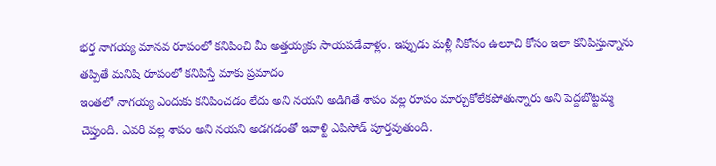భర్త నాగయ్య మానవ రూపంలో కనిపించి మీ అత్తయ్యకు సాయపడేవాళ్లం. ఇప్పుడు మళ్లీ నీకోసం ఉలూచి కోసం ఇలా కనిపిస్తున్నాను తప్పితే మనిషి రూపంలో కనిపిస్తే మాకు ప్రమాదం
ఇంతలో నాగయ్య ఎందుకు కనిపించడం లేదు అని నయని అడిగితే శాపం వల్ల రూపం మార్చుకోలేకపోతున్నారు అని పెద్దబొట్టమ్మ చెప్తుంది. ఎవరి వల్ల శాపం అని నయని అడగడంతో ఇవాళ్టి ఎపిసోడ్ పూర్తవుతుంది.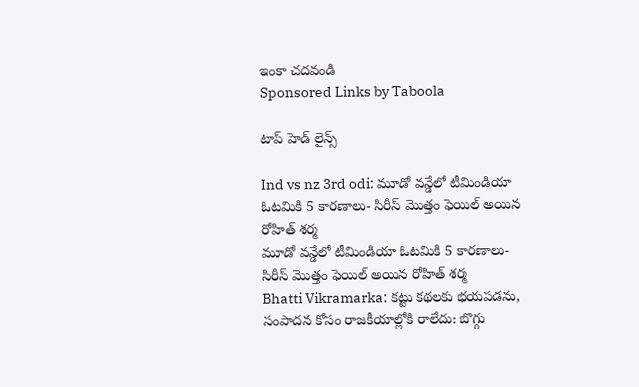ఇంకా చదవండి
Sponsored Links by Taboola

టాప్ హెడ్ లైన్స్

Ind vs nz 3rd odi: మూడో వన్డేలో టీమిండియా ఓటమికి 5 కారణాలు- సిరీస్ మొత్తం ఫెయిల్ అయిన రోహిత్ శర్మ
మూడో వన్డేలో టీమిండియా ఓటమికి 5 కారణాలు- సిరీస్ మొత్తం ఫెయిల్ అయిన రోహిత్ శర్మ
Bhatti Vikramarka: కట్టు కథలకు భయపడను, సంపాదన కోసం రాజకీయాల్లోకి రాలేదు: బొగ్గు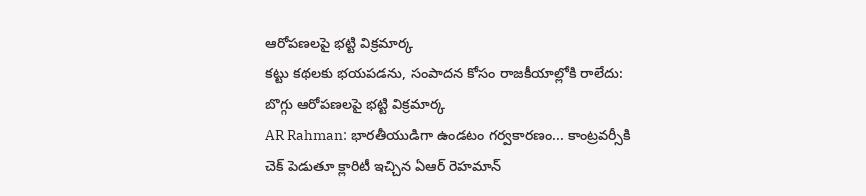ఆరోపణలపై భట్టి విక్రమార్క
కట్టు కథలకు భయపడను, సంపాదన కోసం రాజకీయాల్లోకి రాలేదు: బొగ్గు ఆరోపణలపై భట్టి విక్రమార్క
AR Rahman: భారతీయుడిగా ఉండటం గర్వకారణం... కాంట్రవర్సీకి చెక్ పెడుతూ క్లారిటీ ఇచ్చిన ఏఆర్ రెహమాన్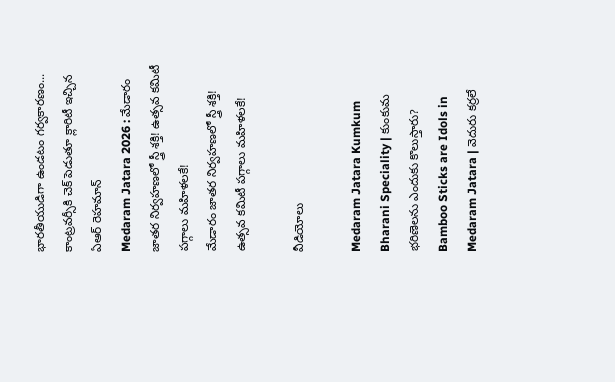భారతీయుడిగా ఉండటం గర్వకారణం... కాంట్రవర్సీకి చెక్ పెడుతూ క్లారిటీ ఇచ్చిన ఏఆర్ రెహమాన్
Medaram Jatara 2026 : మేడారం జాతర నిర్వహణలో స్త్రీ శక్తి! ఉత్సవ కమిటీ పగ్గాలు మహిళలకే!
మేడారం జాతర నిర్వహణలో స్త్రీ శక్తి! ఉత్సవ కమిటీ పగ్గాలు మహిళలకే!

వీడియోలు

Medaram Jatara Kumkum Bharani Speciality | కుంకుమ భరిణెలను ఎందుకు కొలుస్తారు?
Bamboo Sticks are Idols in Medaram Jatara | వెదురు కర్రలే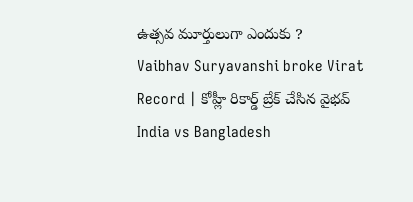ఉత్సవ మూర్తులుగా ఎందుకు ?
Vaibhav Suryavanshi broke Virat Record | కోహ్లీ రికార్డ్ బ్రేక్ చేసిన వైభవ్
India vs Bangladesh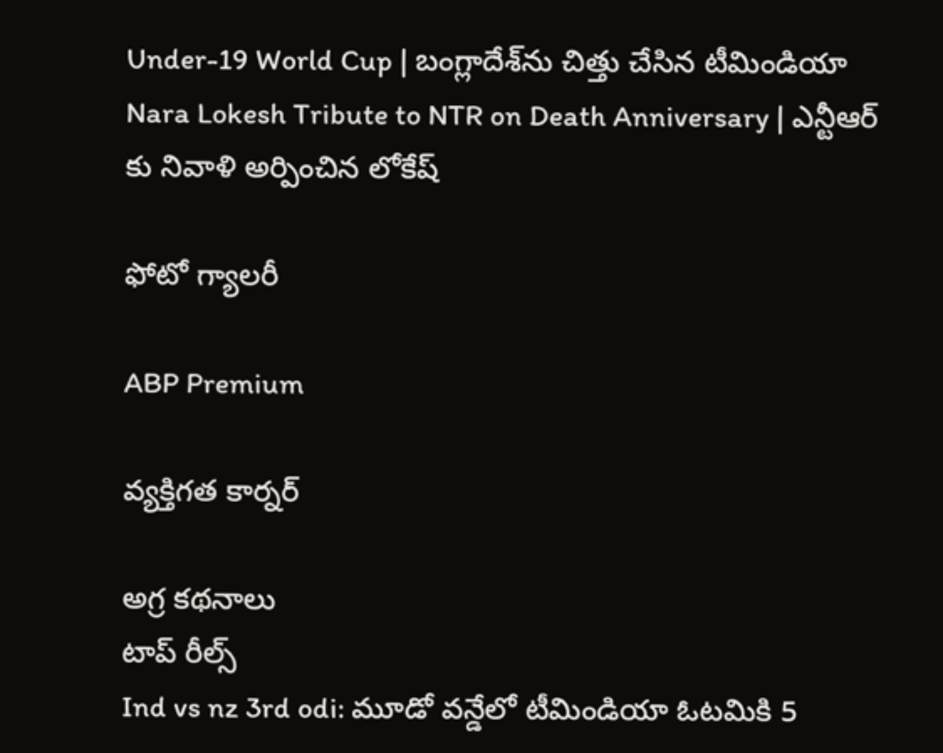Under-19 World Cup | బంగ్లాదేశ్‌ను చిత్తు చేసిన టీమిండియా
Nara Lokesh Tribute to NTR on Death Anniversary | ఎన్టీఆర్ కు నివాళి అర్పించిన లోకేష్

ఫోటో గ్యాలరీ

ABP Premium

వ్యక్తిగత కార్నర్

అగ్ర కథనాలు
టాప్ రీల్స్
Ind vs nz 3rd odi: మూడో వన్డేలో టీమిండియా ఓటమికి 5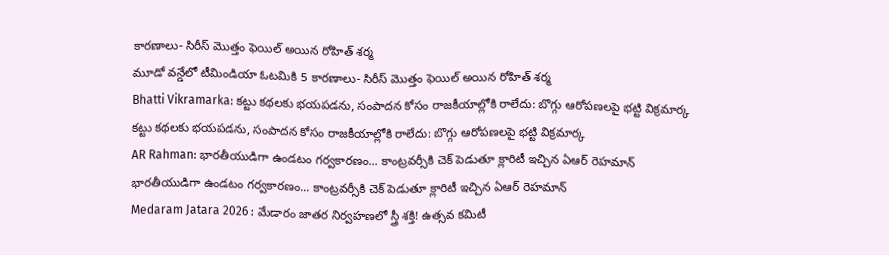కారణాలు- సిరీస్ మొత్తం ఫెయిల్ అయిన రోహిత్ శర్మ
మూడో వన్డేలో టీమిండియా ఓటమికి 5 కారణాలు- సిరీస్ మొత్తం ఫెయిల్ అయిన రోహిత్ శర్మ
Bhatti Vikramarka: కట్టు కథలకు భయపడను, సంపాదన కోసం రాజకీయాల్లోకి రాలేదు: బొగ్గు ఆరోపణలపై భట్టి విక్రమార్క
కట్టు కథలకు భయపడను, సంపాదన కోసం రాజకీయాల్లోకి రాలేదు: బొగ్గు ఆరోపణలపై భట్టి విక్రమార్క
AR Rahman: భారతీయుడిగా ఉండటం గర్వకారణం... కాంట్రవర్సీకి చెక్ పెడుతూ క్లారిటీ ఇచ్చిన ఏఆర్ రెహమాన్
భారతీయుడిగా ఉండటం గర్వకారణం... కాంట్రవర్సీకి చెక్ పెడుతూ క్లారిటీ ఇచ్చిన ఏఆర్ రెహమాన్
Medaram Jatara 2026 : మేడారం జాతర నిర్వహణలో స్త్రీ శక్తి! ఉత్సవ కమిటీ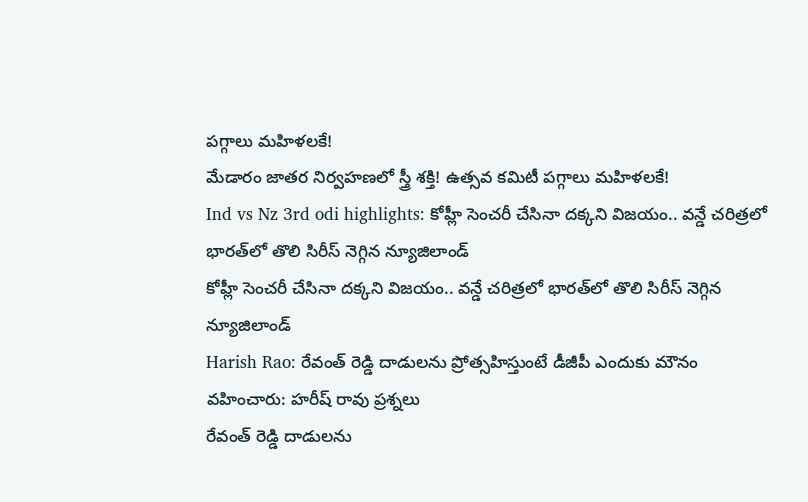పగ్గాలు మహిళలకే!
మేడారం జాతర నిర్వహణలో స్త్రీ శక్తి! ఉత్సవ కమిటీ పగ్గాలు మహిళలకే!
Ind vs Nz 3rd odi highlights: కోహ్లీ సెంచరీ చేసినా దక్కని విజయం.. వన్డే చరిత్రలో భారత్‌లో తొలి సిరీస్ నెగ్గిన న్యూజిలాండ్
కోహ్లీ సెంచరీ చేసినా దక్కని విజయం.. వన్డే చరిత్రలో భారత్‌లో తొలి సిరీస్ నెగ్గిన న్యూజిలాండ్
Harish Rao: రేవంత్ రెడ్డి దాడులను ప్రోత్సహిస్తుంటే డీజీపీ ఎందుకు మౌనం వహించారు: హరీష్ రావు ప్రశ్నలు
రేవంత్ రెడ్డి దాడులను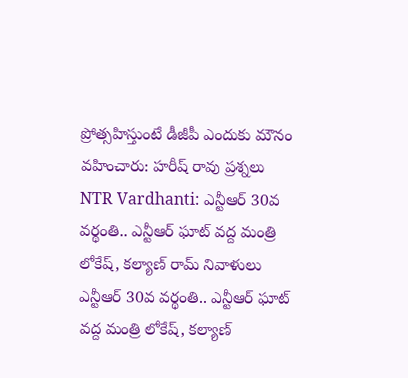ప్రోత్సహిస్తుంటే డీజీపీ ఎందుకు మౌనం వహించారు: హరీష్ రావు ప్రశ్నలు
NTR Vardhanti: ఎన్టీఆర్ 30వ వర్థంతి.. ఎన్టీఆర్ ఘాట్ వద్ద మంత్రి లోకేష్, కల్యాణ్ రామ్ నివాళులు
ఎన్టీఆర్ 30వ వర్థంతి.. ఎన్టీఆర్ ఘాట్ వద్ద మంత్రి లోకేష్, కల్యాణ్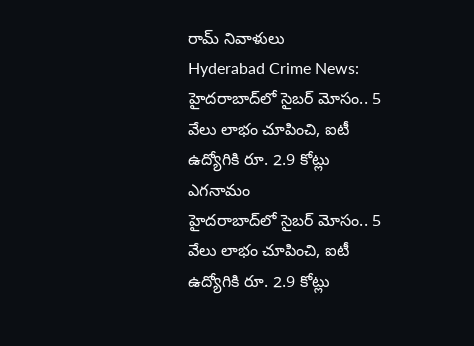రామ్ నివాళులు
Hyderabad Crime News: హైదరాబాద్‌లో సైబర్ మోసం.. 5 వేలు లాభం చూపించి, ఐటీ ఉద్యోగికి రూ. 2.9 కోట్లు ఎగనామం
హైదరాబాద్‌లో సైబర్ మోసం.. 5 వేలు లాభం చూపించి, ఐటీ ఉద్యోగికి రూ. 2.9 కోట్లు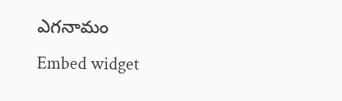ఎగనామం
Embed widget